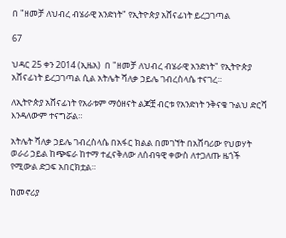በ "ዘመቻ ለህብረ ብሄራዊ አንድነት" የኢትዮጵያ አሸናፊነት ይረጋገጣል

67

ህዳር 25 ቀን 2014 (ኢዜአ)  በ "ዘመቻ ለህብረ ብሄራዊ አንድነት" የኢትዮጵያ አሸናፊነት ይረጋገጣል ሲል አትሌት ሻለቃ ኃይሌ ገብረስላሴ ተናገረ።

ለኢትዮጵያ አሸናፊነት የአራቱም ማዕዘናት ልጆቿ ብርቱ የአንድነት ንቅናቄ ጉልህ ድርሻ እንዳለውም ተናግሯል።

አትሌት ሻለቃ ኃይሌ ገብረስላሴ በአፋር ክልል በመገኘት በአሸባሪው የህወሃት ወራሪ ኃይል ከጭፍራ ከተማ ተፈናቅለው ለሰብዓዊ ቀውስ ለተጋለጡ ዜጎች የሚውል ድጋፍ አበርክቷል።

ከመኖሪያ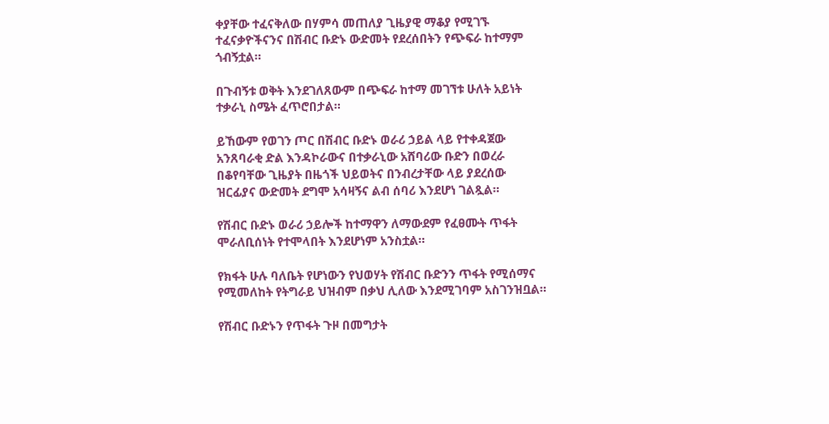ቀያቸው ተፈናቅለው በሃምሳ መጠለያ ጊዜያዊ ማቆያ የሚገኙ ተፈናቃዮችናንና በሽብር ቡድኑ ውድመት የደረሰበትን የጭፍራ ከተማም ጎብኝቷል።

በጉብኝቱ ወቅት እንደገለጸውም በጭፍራ ከተማ መገኘቱ ሁለት አይነት ተቃራኒ ስሜት ፈጥሮበታል።

ይኸውም የወገን ጦር በሽብር ቡድኑ ወራሪ ኃይል ላይ የተቀዳጀው አንጸባራቂ ድል እንዳኮራውና በተቃራኒው አሸባሪው ቡድን በወረራ በቆየባቸው ጊዜያት በዜጎች ህይወትና በንብረታቸው ላይ ያደረሰው ዝርፊያና ውድመት ደግሞ አሳዛኝና ልብ ሰባሪ እንደሆነ ገልጿል።

የሽብር ቡድኑ ወራሪ ኃይሎች ከተማዋን ለማውደም የፈፀሙት ጥፋት ሞራለቢሰነት የተሞላበት እንደሆነም አንስቷል።

የክፋት ሁሉ ባለቤት የሆነውን የህወሃት የሽብር ቡድንን ጥፋት የሚሰማና የሚመለከት የትግራይ ህዝብም በቃህ ሊለው እንደሚገባም አስገንዝቧል።

የሽብር ቡድኑን የጥፋት ጉዞ በመግታት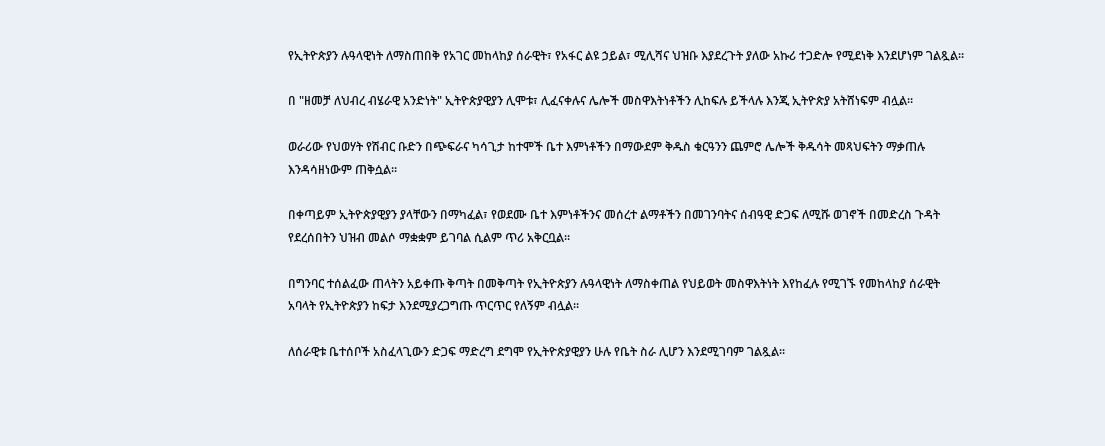የኢትዮጵያን ሉዓላዊነት ለማስጠበቅ የአገር መከላከያ ሰራዊት፣ የአፋር ልዩ ኃይል፣ ሚሊሻና ህዝቡ እያደረጉት ያለው አኩሪ ተጋድሎ የሚደነቅ እንደሆነም ገልጿል።

በ "ዘመቻ ለህብረ ብሄራዊ አንድነት" ኢትዮጵያዊያን ሊሞቱ፣ ሊፈናቀሉና ሌሎች መስዋእትነቶችን ሊከፍሉ ይችላሉ እንጂ ኢትዮጵያ አትሸነፍም ብሏል።

ወራሪው የህወሃት የሽብር ቡድን በጭፍራና ካሳጊታ ከተሞች ቤተ እምነቶችን በማውደም ቅዱስ ቁርዓንን ጨምሮ ሌሎች ቅዱሳት መጻህፍትን ማቃጠሉ እንዳሳዘነውም ጠቅሷል።

በቀጣይም ኢትዮጵያዊያን ያላቸውን በማካፈል፣ የወደሙ ቤተ እምነቶችንና መሰረተ ልማቶችን በመገንባትና ሰብዓዊ ድጋፍ ለሚሹ ወገኖች በመድረስ ጉዳት የደረሰበትን ህዝብ መልሶ ማቋቋም ይገባል ሲልም ጥሪ አቅርቧል።

በግንባር ተሰልፈው ጠላትን አይቀጡ ቅጣት በመቅጣት የኢትዮጵያን ሉዓላዊነት ለማስቀጠል የህይወት መስዋእትነት እየከፈሉ የሚገኙ የመከላከያ ሰራዊት አባላት የኢትዮጵያን ከፍታ እንደሚያረጋግጡ ጥርጥር የለኝም ብሏል።

ለሰራዊቱ ቤተሰቦች አስፈላጊውን ድጋፍ ማድረግ ደግሞ የኢትዮጵያዊያን ሁሉ የቤት ስራ ሊሆን እንደሚገባም ገልጿል።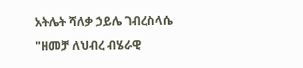አትሌት ሻለቃ ኃይሌ ገብረስላሴ "ዘመቻ ለህብረ ብሄራዊ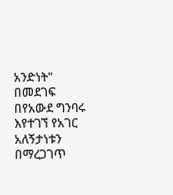አንድነት" በመደገፍ በየአውደ ግንባሩ እየተገኘ የአገር አለኝታነቱን በማረጋገጥ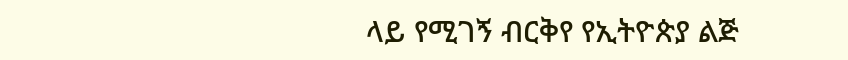ላይ የሚገኝ ብርቅየ የኢትዮጵያ ልጅ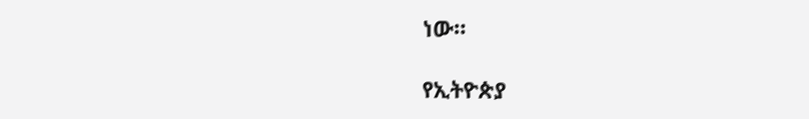ነው።

የኢትዮጵያ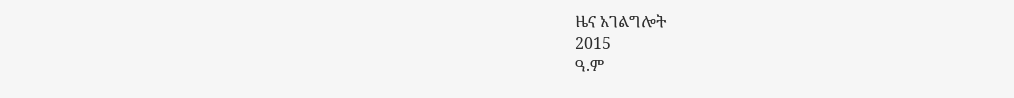ዜና አገልግሎት
2015
ዓ.ም